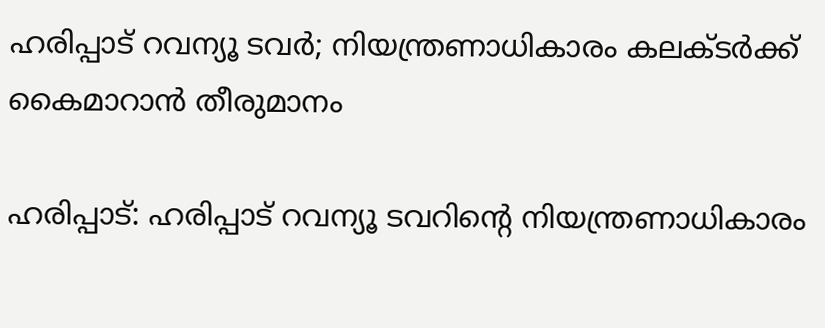ഹരിപ്പാട് റവന്യൂ ടവർ; നിയന്ത്രണാധികാരം കലക്ടര്‍ക്ക് കൈമാറാൻ തീരുമാനം

ഹരിപ്പാട്: ഹരിപ്പാട് റവന്യൂ ടവറിന്റെ നിയന്ത്രണാധികാരം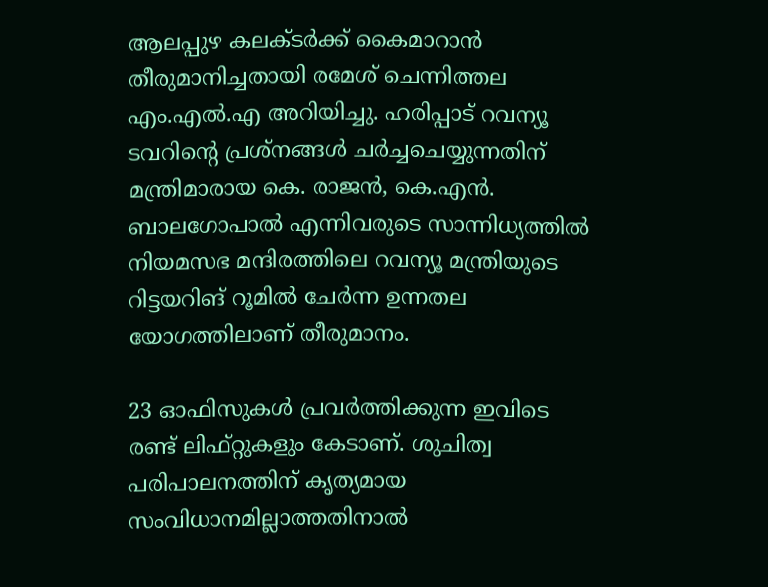ആലപ്പുഴ കലക്ടർക്ക് കൈമാറാന്‍ തീരുമാനിച്ചതായി രമേശ് ചെന്നിത്തല എം.എൽ.എ അറിയിച്ചു. ഹരിപ്പാട് റവന്യൂ ടവറിന്റെ പ്രശ്‌നങ്ങള്‍ ചര്‍ച്ചചെയ്യുന്നതിന് മന്ത്രിമാരായ കെ. രാജന്‍, കെ.എന്‍. ബാലഗോപാല്‍ എന്നിവരുടെ സാന്നിധ്യത്തിൽ നിയമസഭ മന്ദിരത്തിലെ റവന്യൂ മന്ത്രിയുടെ റിട്ടയറിങ് റൂമില്‍ ചേര്‍ന്ന ഉന്നതല യോഗത്തിലാണ് തീരുമാനം.

23 ഓഫിസുകള്‍ പ്രവർത്തിക്കുന്ന ഇവിടെ രണ്ട് ലിഫ്റ്റുകളും കേടാണ്. ശുചിത്വ പരിപാലനത്തിന് കൃത്യമായ സംവിധാനമില്ലാത്തതിനാൽ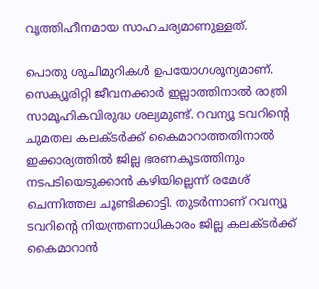വൃത്തിഹീനമായ സാഹചര്യമാണുള്ളത്.

പൊതു ശുചിമുറികൾ ഉപയോഗശൂന്യമാണ്. സെക്യൂരിറ്റി ജീവനക്കാര്‍ ഇല്ലാത്തിനാല്‍ രാത്രി സാമൂഹികവിരുദ്ധ ശല്യമുണ്ട്. റവന്യൂ ടവറിന്റെ ചുമതല കലക്ടർക്ക് കൈമാറാത്തതിനാല്‍ ഇക്കാര്യത്തില്‍ ജില്ല ഭരണകൂടത്തിനും നടപടിയെടുക്കാൻ കഴിയില്ലെന്ന് രമേശ് ചെന്നിത്തല ചൂണ്ടിക്കാട്ടി. തുടർന്നാണ് റവന്യൂ ടവറിന്റെ നിയന്ത്രണാധികാരം ജില്ല കലക്ടര്‍ക്ക് കൈമാറാൻ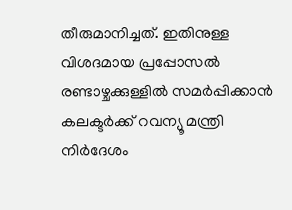തീരുമാനിച്ചത്. ഇതിനുള്ള വിശദമായ പ്രപ്പോസല്‍ രണ്ടാഴ്ചക്കുള്ളില്‍ സമര്‍പ്പിക്കാൻ കലക്ടര്‍ക്ക് റവന്യൂ മന്ത്രി നിര്‍ദേശം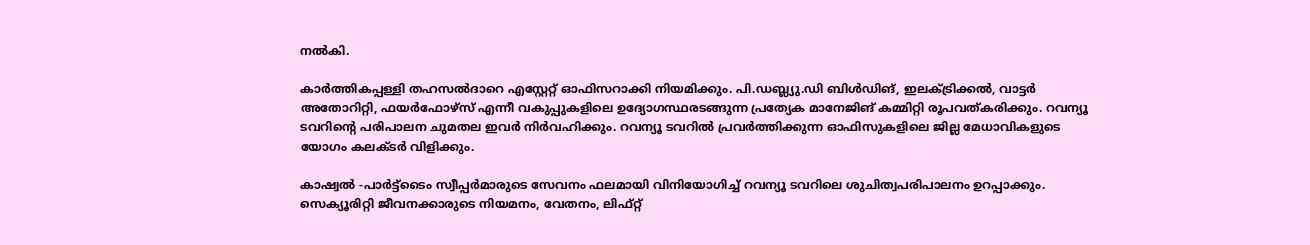നല്‍കി.

കാര്‍ത്തികപ്പള്ളി തഹസല്‍ദാറെ എസ്റ്റേറ്റ് ഓഫിസറാക്കി നിയമിക്കും. പി.ഡബ്ല്യു.ഡി ബിള്‍ഡിങ്, ഇലക്ട്രിക്കല്‍, വാട്ടര്‍ അതോറിറ്റി, ഫയര്‍ഫോഴ്‌സ് എന്നീ വകുപ്പുകളിലെ ഉദ്യോഗസ്ഥരടങ്ങുന്ന പ്രത്യേക മാനേജിങ് കമ്മിറ്റി രൂപവത്കരിക്കും. റവന്യൂ ടവറിന്റെ പരിപാലന ചുമതല ഇവര്‍ നിർവഹിക്കും. റവന്യൂ ടവറില്‍ പ്രവര്‍ത്തിക്കുന്ന ഓഫിസുകളിലെ ജില്ല മേധാവികളുടെ യോഗം കലക്ടർ വിളിക്കും.

കാഷ്വല്‍ -പാര്‍ട്ട്ടൈം സ്വീപ്പര്‍മാരുടെ സേവനം ഫലമായി വിനിയോഗിച്ച് റവന്യൂ ടവറിലെ ശുചിത്വപരിപാലനം ഉറപ്പാക്കും. സെക്യൂരിറ്റി ജീവനക്കാരുടെ നിയമനം, വേതനം, ലിഫ്‌റ്റ്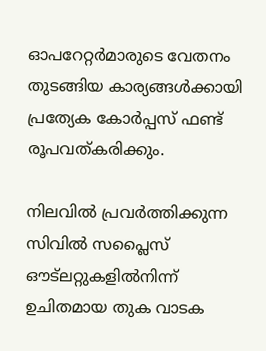ഓപറേറ്റര്‍മാരുടെ വേതനം തുടങ്ങിയ കാര്യങ്ങള്‍ക്കായി പ്രത്യേക കോര്‍പ്പസ് ഫണ്ട് രൂപവത്കരിക്കും.

നിലവിൽ പ്രവർത്തിക്കുന്ന സിവില്‍ സപ്ലൈസ് ഔട്ലറ്റുകളില്‍നിന്ന് ഉചിതമായ തുക വാടക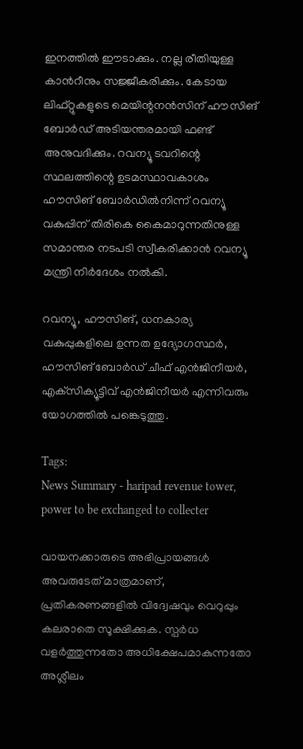ഇനത്തില്‍ ഈടാക്കും. നല്ല രീതിയുള്ള കാന്‍റീനും സജ്ജീകരിക്കും. കേടായ ലിഫ്റ്റുകളുടെ മെയിന്റനന്‍സിന് ഹൗസിങ് ബോര്‍ഡ് അടിയന്തരമായി ഫണ്ട് അനുവദിക്കും. റവന്യൂ ടവറിന്റെ സ്ഥലത്തിന്റെ ഉടമസ്ഥാവകാശം ഹൗസിങ് ബോര്‍ഡില്‍നിന്ന് റവന്യൂ വകുപ്പിന് തിരികെ കൈമാറുന്നതിനുള്ള സമാന്തര നടപടി സ്വീകരിക്കാന്‍ റവന്യൂ മന്ത്രി നിര്‍ദേശം നല്‍കി.

റവന്യൂ, ഹൗസിങ്, ധനകാര്യ വകുപ്പുകളിലെ ഉന്നത ഉദ്യോഗസ്ഥര്‍, ഹൗസിങ് ബോര്‍ഡ് ചീഫ് എൻജിനീയര്‍, എക്‌സിക്യൂട്ടിവ് എൻജിനീയര്‍ എന്നിവരും യോഗത്തിൽ പങ്കെടുത്തു.

Tags:
News Summary - haripad revenue tower, power to be exchanged to collecter

വായനക്കാരുടെ അഭിപ്രായങ്ങള്‍ അവരുടേത് മാത്രമാണ്, പ്രതികരണങ്ങളിൽ വിദ്വേഷവും വെറുപ്പും കലരാതെ സൂക്ഷിക്കുക. സ്പർധ വളർത്തുന്നതോ അധിക്ഷേപമാകുന്നതോ അശ്ലീലം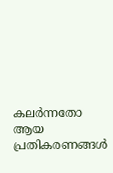കലർന്നതോ ആയ പ്രതികരണങ്ങൾ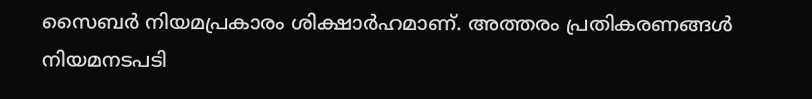സൈബർ നിയമപ്രകാരം ശിക്ഷാർഹമാണ്. അത്തരം പ്രതികരണങ്ങൾ നിയമനടപടി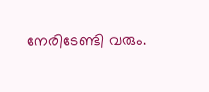നേരിടേണ്ടി വരും.